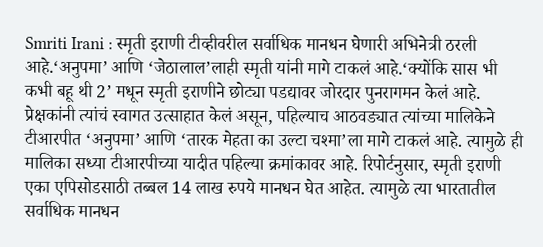Smriti Irani : स्मृती इराणी टीव्हीवरील सर्वाधिक मानधन घेणारी अभिनेत्री ठरली आहे.‘अनुपमा’ आणि ‘जेठालाल’लाही स्मृती यांनी मागे टाकलं आहे.‘क्योंकि सास भी कभी बहू थी 2’ मधून स्मृती इराणीने छोट्या पडद्यावर जोरदार पुनरागमन केलं आहे. प्रेक्षकांनी त्यांचं स्वागत उत्साहात केलं असून, पहिल्याच आठवड्यात त्यांच्या मालिकेने टीआरपीत ‘अनुपमा’ आणि ‘तारक मेहता का उल्टा चश्मा’ला मागे टाकलं आहे. त्यामुळे ही मालिका सध्या टीआरपीच्या यादीत पहिल्या क्रमांकावर आहे. रिपोर्टनुसार, स्मृती इराणी एका एपिसोडसाठी तब्बल 14 लाख रुपये मानधन घेत आहेत. त्यामुळे त्या भारतातील सर्वाधिक मानधन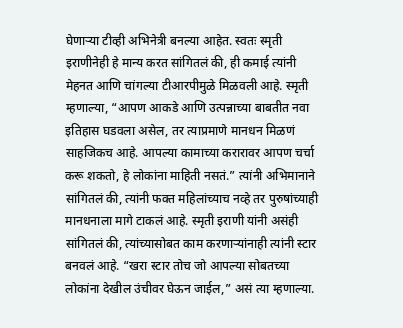घेणाऱ्या टीव्ही अभिनेत्री बनल्या आहेत. स्वतः स्मृती इराणीनेही हे मान्य करत सांगितलं की, ही कमाई त्यांनी मेहनत आणि चांगल्या टीआरपीमुळे मिळवली आहे. स्मृती म्हणाल्या, “आपण आकडे आणि उत्पन्नाच्या बाबतीत नवा इतिहास घडवला असेल, तर त्याप्रमाणे मानधन मिळणं साहजिकच आहे. आपल्या कामाच्या करारावर आपण चर्चा करू शकतो, हे लोकांना माहिती नसतं.” त्यांनी अभिमानाने सांगितलं की, त्यांनी फक्त महिलांच्याच नव्हे तर पुरुषांच्याही मानधनाला मागे टाकलं आहे. स्मृती इराणी यांनी असंही सांगितलं की, त्यांच्यासोबत काम करणाऱ्यांनाही त्यांनी स्टार बनवलं आहे. “खरा स्टार तोच जो आपल्या सोबतच्या लोकांना देखील उंचीवर घेऊन जाईल,” असं त्या म्हणाल्या.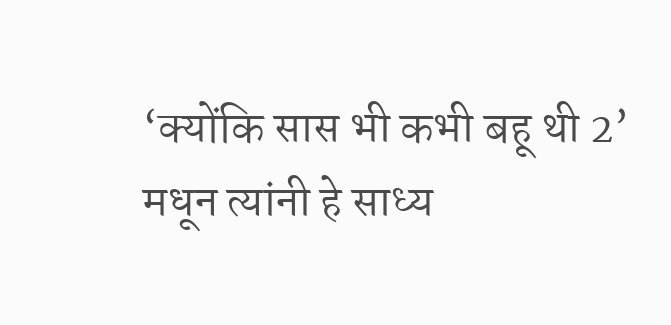‘क्योंकि सास भी कभी बहू थी 2’ मधून त्यांनी हे साध्य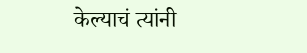केल्याचं त्यांनी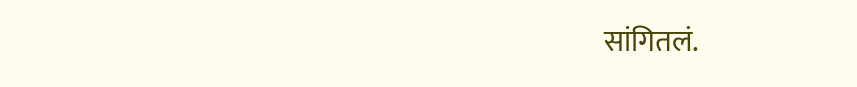सांगितलं.